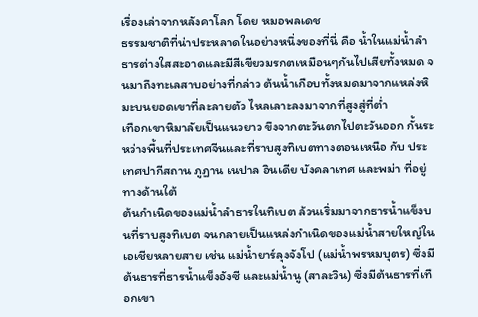เรื่องเล่าจากหลังคาโลก โดย หมอพลเดช
ธรรมชาติที่น่าประหลาดในอย่างหนึ่งของที่นี่ คือ น้ำในแม่น้ำลำธารต่างใสสะอาดและมีสีเขียวมรกตเหมือนๆกันไปเสียทั้งหมด จนมาถึงทะเลสาบอย่างที่กล่าว ต้นน้ำเกือบทั้งหมดมาจากแหล่งหิมะบนยอดเขาที่ละลายตัว ไหลเลาะลงมาจากที่สูงสู่ที่ต่ำ
เทือกเขาหิมาลัยเป็นแนวยาว ขึงจากตะวันตกไปตะวันออก กั้นระหว่างพื้นที่ประเทศจีนและที่ราบสูงทิเบตทางตอนเหนือ กับ ประเทศปากีสถาน ภูฏาน เนปาล อินเดีย บังคลาเทศ และพม่า ที่อยู่ทางด้านใต้
ต้นกำเนิดของแม่น้ำลำธารในทิเบต ล้วนเริ่มมาจากธารน้ำแข็งบนที่ราบสูงทิเบต จนกลายเป็นแหล่งกำเนิดของแม่น้ำสายใหญ่ในเอเชียหลายสาย เช่น แม่น้ำยาร์ลุงจังโป (แม่น้ำพรหมบุตร) ซึ่งมีต้นธารที่ธารน้ำแข็งอังซี และแม่น้ำนู (สาละวิน) ซึ่งมีต้นธารที่เทือกเขา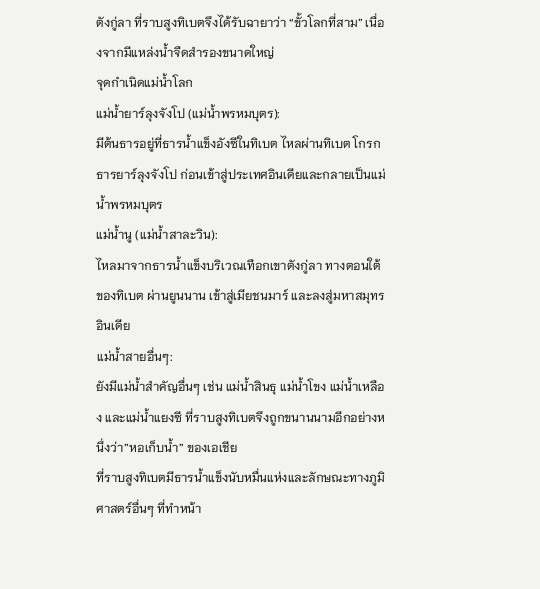ตังกู่ลา ที่ราบสูงทิเบตจึงได้รับฉายาว่า “ขั้วโลกที่สาม” เนื่องจากมีแหล่งน้ำจืดสำรองขนาดใหญ่
จุดกำเนิดแม่น้ำโลก
แม่น้ำยาร์ลุงจังโป (แม่น้ำพรหมบุตร):
มีต้นธารอยู่ที่ธารน้ำแข็งอังซีในทิเบต ไหลผ่านทิเบต โกรกธารยาร์ลุงจังโป ก่อนเข้าสู่ประเทศอินเดียและกลายเป็นแม่น้ำพรหมบุตร
แม่น้ำนู (แม่น้ำสาละวิน):
ไหลมาจากธารน้ำแข็งบริเวณเทือกเขาตังกู่ลา ทางตอนใต้ของทิเบต ผ่านยูนนาน เข้าสู่เมียชนมาร์ และลงสู่มหาสมุทรอินเดีย
แม่น้ำสายอื่นๆ:
ยังมีแม่น้ำสำคัญอื่นๆ เช่น แม่น้ำสินธุ แม่น้ำโขง แม่น้ำเหลือง และแม่น้ำแยงซี ที่ราบสูงทิเบตจึงถูกขนานนามอีกอย่างหนึ่งว่า”หอเก็บน้ำ” ของเอเชีย
ที่ราบสูงทิเบตมีธารน้ำแข็งนับหมื่นแห่งและลักษณะทางภูมิศาสตร์อื่นๆ ที่ทำหน้า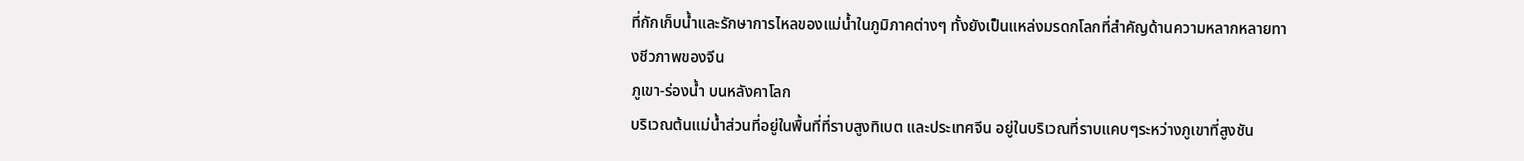ที่กักเก็บน้ำและรักษาการไหลของแม่น้ำในภูมิภาคต่างๆ ทั้งยังเป็นแหล่งมรดกโลกที่สำคัญด้านความหลากหลายทางชีวภาพของจีน
ภูเขา-ร่องน้ำ บนหลังคาโลก
บริเวณต้นแม่น้ำส่วนที่อยู่ในพื้นที่ที่ราบสูงทิเบต และประเทศจีน อยู่ในบริเวณที่ราบแคบๆระหว่างภูเขาที่สูงชัน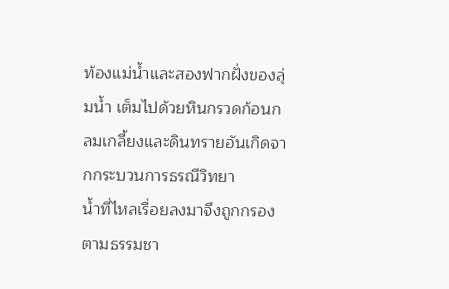ท้องแม่น้ำและสองฟากฝั่งของลุ่มน้ำ เต็มไปด้วยหินกรวดก้อนกลมเกลี้ยงและดินทรายอันเกิดจากกระบวนการธรณีวิทยา
น้ำที่ไหลเรื่อยลงมาจึงถูกกรองตามธรรมชา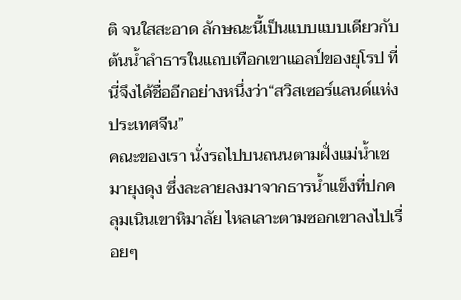ติ จนใสสะอาด ลักษณะนี้เป็นแบบแบบเดียวกับต้นน้ำลำธารในแถบเทือกเขาแอลป์ของยุโรป ที่นี่จึงได้ชื่ออีกอย่างหนึ่งว่า“สวิสเซอร์แลนด์แห่งประเทศจีน”
คณะของเรา นั่งรถไปบนถนนตามฝั่งแม่น้ำเชมายุงดุง ซึ่งละลายลงมาจากธารน้ำแข็งที่ปกคลุมเนินเขาหิมาลัย ไหลเลาะตามซอกเขาลงไปเรื่อยๆ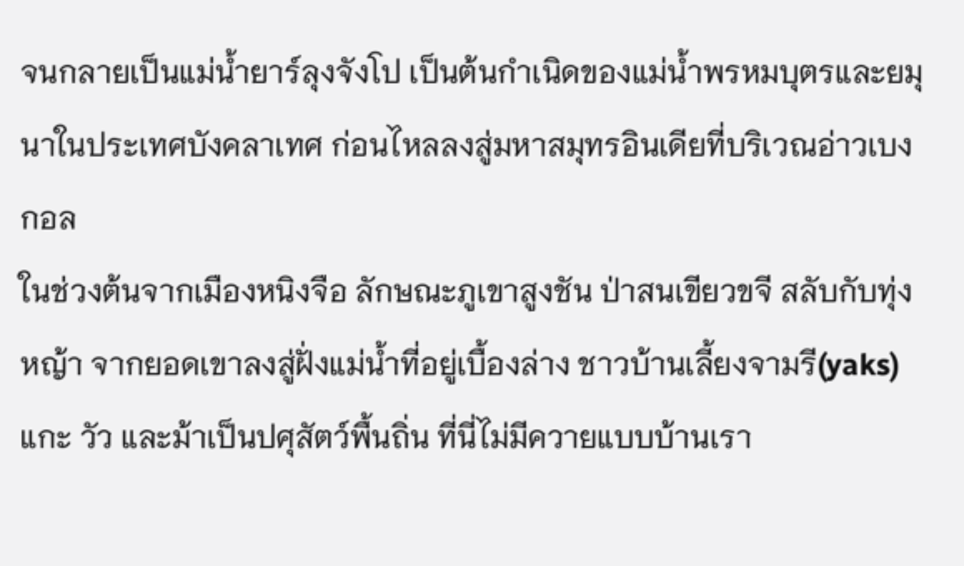จนกลายเป็นแม่น้ำยาร์ลุงจังโป เป็นต้นกำเนิดของแม่น้ำพรหมบุตรและยมุนาในประเทศบังคลาเทศ ก่อนไหลลงสู่มหาสมุทรอินเดียที่บริเวณอ่าวเบงกอล
ในช่วงต้นจากเมืองหนิงจือ ลักษณะภูเขาสูงชัน ป่าสนเขียวขจี สลับกับทุ่งหญ้า จากยอดเขาลงสู่ฝั่งแม่น้ำที่อยู่เบื้องล่าง ชาวบ้านเลี้ยงจามรี(yaks)แกะ วัว และม้าเป็นปศุสัตว์พื้นถิ่น ที่นี่ไม่มีควายแบบบ้านเรา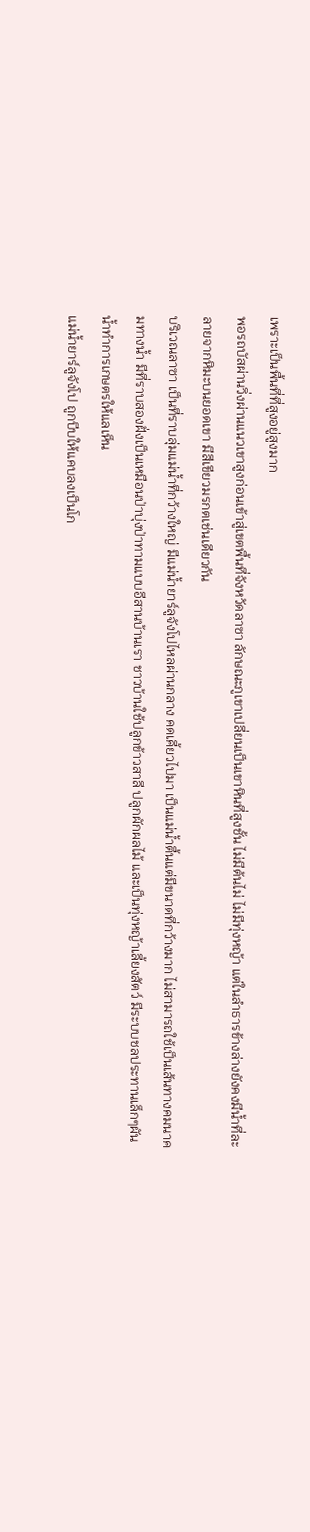เพราะเป็นพื้นที่ที่สูงอยู่สูงมาก
พอรถบัสผ่านวิ่งผ่านแนวเขาสูงก่อนเข้าสู่เขตพื้นที่จังหวัดลาซา ลักษณะภูเขาเปลี่ยนเป็นเขาหินที่สูงชั้น ไม่มีต้นไม่ ไม่มีทุ่งหญ้า แต่ในลำธารข้างล่างยังคงมีน้ำที่ละลายจากหิมะบนยอดเขา มีสีเขียวมรกตเช่นเดียวกัน
บริเวณลาซา เป็นที่ราบลุ่มแม่น้ำที่กว้างใหญ่ มีแม่น้ำยาร์ลูจังโปไหลผ่านกลาง คดเคี้ยวไปมา เป็นแม่น้ำตื้นแต่มีขนาดที่กว้างมาก ไม่สามารถใช้เป็นเส้นทางคมนาคมทางน้ำ มีที่ราบสองฝั่งเป็นเหมือนป่าบุ่งป่าทามแบบอีสานบ้านเรา ชาวบ้านใช้ปลูกข้าวสาลี ปลูกผักผลไม้ และเป็นทุ่งหญ้าเลี้ยงสัตว์ มีระบบชลประทานเล็กๆผันน้ำทำการเกษตรให้แลเห็น
แม่น้ำยาร์ลูจังโป ถูกบีบให้แคบลงเป็นโก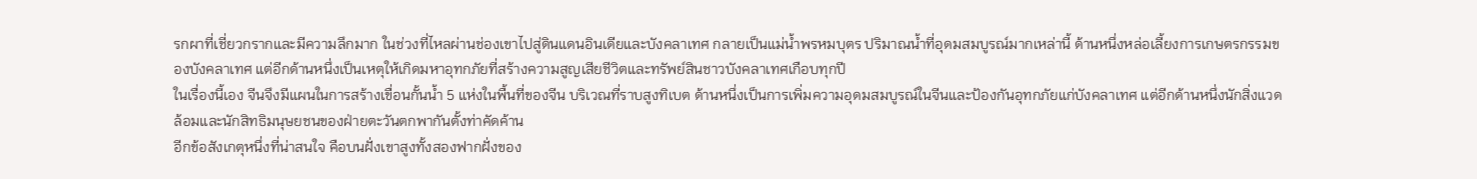รกผาที่เชี่ยวกรากและมีความลึกมาก ในช่วงที่ไหลผ่านช่องเขาไปสู่ดินแดนอินเดียและบังคลาเทศ กลายเป็นแม่น้ำพรหมบุตร ปริมาณน้ำที่อุดมสมบูรณ์มากเหล่านี้ ด้านหนึ่งหล่อเลี้ยงการเกษตรกรรมของบังคลาเทศ แต่อีกด้านหนึ่งเป็นเหตุให้เกิดมหาอุทกภัยที่สร้างความสูญเสียชีวิตและทรัพย์สินชาวบังคลาเทศเกือบทุกปี
ในเรื่องนี้เอง จีนจึงมีแผนในการสร้างเขื่อนกั้นน้ำ 5 แห่งในพื้นที่ของจีน บริเวณที่ราบสูงทิเบต ด้านหนึ่งเป็นการเพิ่มความอุดมสมบูรณ์ในจีนและป้องกันอุทกภัยแก่บังคลาเทศ แต่อีกด้านหนึ่งนักสิ่งแวดล้อมและนักสิทธิมนุษยชนของฝ่ายตะวันตกพากันตั้งท่าคัดค้าน
อีกข้อสังเกตุหนึ่งที่น่าสนใจ คือบนฝั่งเขาสูงทั้งสองฟากฝั่งของ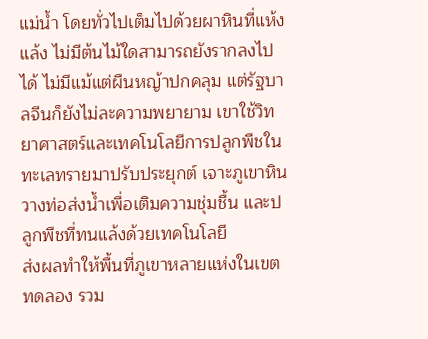แม่น้ำ โดยทั่วไปเต็มไปด้วยผาหินที่แห้งแล้ง ไม่มีต้นไม้ใดสามารถยังรากลงไปได้ ไม่มีแม้แต่ผืนหญ้าปกคลุม แต่รัฐบาลจีนก็ยังไม่ละความพยายาม เขาใช้วิทยาศาสตร์และเทคโนโลยีการปลูกพืชในทะเลทรายมาปรับประยุกต์ เจาะภูเขาหิน วางท่อส่งน้ำเพื่อเติมความชุ่มชื้น และปลูกพืชที่ทนแล้งด้วยเทคโนโลยี
ส่งผลทำให้พื้นที่ภูเขาหลายแห่งในเขตทดลอง รวม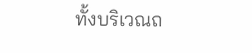ทั้งบริเวณถ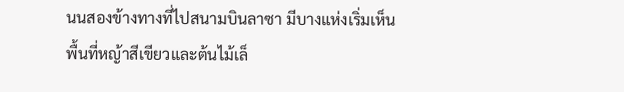นนสองข้างทางที่ไปสนามบินลาซา มีบางแห่งเริ่มเห็นพื้นที่หญ้าสีเขียวและต้นไม้เล็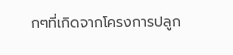กๆที่เกิดจากโครงการปลูก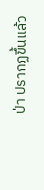ป่า ปรากฏขึ้นแล้ว